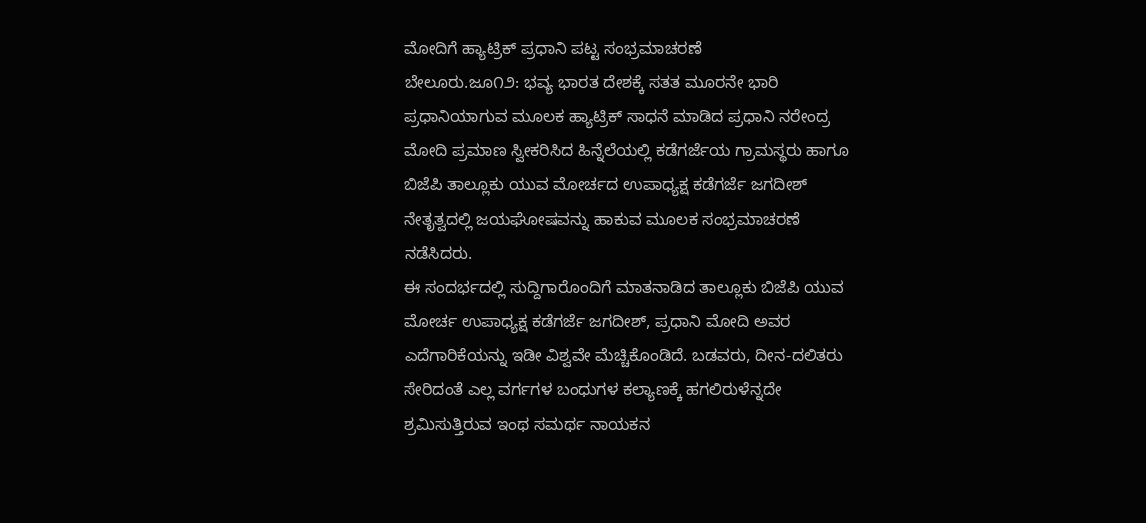ಮೋದಿಗೆ ಹ್ಯಾಟ್ರಿಕ್ ಪ್ರಧಾನಿ ಪಟ್ಟ ಸಂಭ್ರಮಾಚರಣೆ
ಬೇಲೂರು.ಜೂ೧೨: ಭವ್ಯ ಭಾರತ ದೇಶಕ್ಕೆ ಸತತ ಮೂರನೇ ಭಾರಿ ಪ್ರಧಾನಿಯಾಗುವ ಮೂಲಕ ಹ್ಯಾಟ್ರಿಕ್ ಸಾಧನೆ ಮಾಡಿದ ಪ್ರಧಾನಿ ನರೇಂದ್ರ ಮೋದಿ ಪ್ರಮಾಣ ಸ್ವೀಕರಿಸಿದ ಹಿನ್ನೆಲೆಯಲ್ಲಿ ಕಡೆಗರ್ಜೆಯ ಗ್ರಾಮಸ್ಥರು ಹಾಗೂ ಬಿಜೆಪಿ ತಾಲ್ಲೂಕು ಯುವ ಮೋರ್ಚದ ಉಪಾಧ್ಯಕ್ಷ ಕಡೆಗರ್ಜೆ ಜಗದೀಶ್ ನೇತೃತ್ವದಲ್ಲಿ ಜಯಘೋಷವನ್ನು ಹಾಕುವ ಮೂಲಕ ಸಂಭ್ರಮಾಚರಣೆ ನಡೆಸಿದರು.
ಈ ಸಂದರ್ಭದಲ್ಲಿ ಸುದ್ದಿಗಾರೊಂದಿಗೆ ಮಾತನಾಡಿದ ತಾಲ್ಲೂಕು ಬಿಜೆಪಿ ಯುವ ಮೋರ್ಚ ಉಪಾಧ್ಯಕ್ಷ ಕಡೆಗರ್ಜೆ ಜಗದೀಶ್, ಪ್ರಧಾನಿ ಮೋದಿ ಅವರ ಎದೆಗಾರಿಕೆಯನ್ನು ಇಡೀ ವಿಶ್ವವೇ ಮೆಚ್ಚಿಕೊಂಡಿದೆ. ಬಡವರು, ದೀನ-ದಲಿತರು ಸೇರಿದಂತೆ ಎಲ್ಲ ವರ್ಗಗಳ ಬಂಧುಗಳ ಕಲ್ಯಾಣಕ್ಕೆ ಹಗಲಿರುಳೆನ್ನದೇ ಶ್ರಮಿಸುತ್ತಿರುವ ಇಂಥ ಸಮರ್ಥ ನಾಯಕನ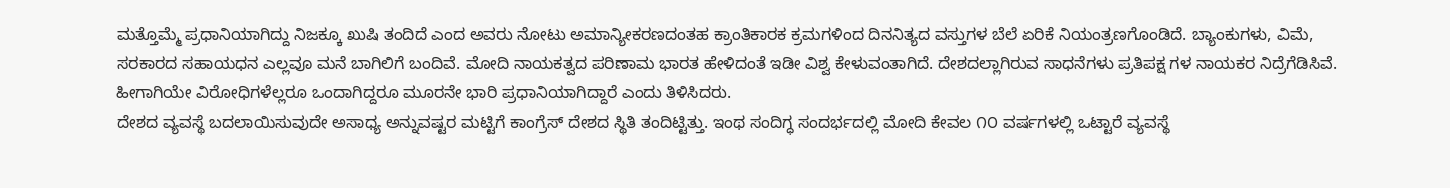ಮತ್ತೊಮ್ಮೆ ಪ್ರಧಾನಿಯಾಗಿದ್ದು ನಿಜಕ್ಕೂ ಖುಷಿ ತಂದಿದೆ ಎಂದ ಅವರು ನೋಟು ಅಮಾನ್ಯೀಕರಣದಂತಹ ಕ್ರಾಂತಿಕಾರಕ ಕ್ರಮಗಳಿಂದ ದಿನನಿತ್ಯದ ವಸ್ತುಗಳ ಬೆಲೆ ಏರಿಕೆ ನಿಯಂತ್ರಣಗೊಂಡಿದೆ. ಬ್ಯಾಂಕುಗಳು, ವಿಮೆ, ಸರಕಾರದ ಸಹಾಯಧನ ಎಲ್ಲವೂ ಮನೆ ಬಾಗಿಲಿಗೆ ಬಂದಿವೆ. ಮೋದಿ ನಾಯಕತ್ವದ ಪರಿಣಾಮ ಭಾರತ ಹೇಳಿದಂತೆ ಇಡೀ ವಿಶ್ವ ಕೇಳುವಂತಾಗಿದೆ. ದೇಶದಲ್ಲಾಗಿರುವ ಸಾಧನೆಗಳು ಪ್ರತಿಪಕ್ಷ ಗಳ ನಾಯಕರ ನಿದ್ರೆಗೆಡಿಸಿವೆ. ಹೀಗಾಗಿಯೇ ವಿರೋಧಿಗಳೆಲ್ಲರೂ ಒಂದಾಗಿದ್ದರೂ ಮೂರನೇ ಭಾರಿ ಪ್ರಧಾನಿಯಾಗಿದ್ದಾರೆ ಎಂದು ತಿಳಿಸಿದರು.
ದೇಶದ ವ್ಯವಸ್ಥೆ ಬದಲಾಯಿಸುವುದೇ ಅಸಾಧ್ಯ ಅನ್ನುವಷ್ಟರ ಮಟ್ಟಿಗೆ ಕಾಂಗ್ರೆಸ್ ದೇಶದ ಸ್ಥಿತಿ ತಂದಿಟ್ಟಿತ್ತು. ಇಂಥ ಸಂದಿಗ್ಧ ಸಂದರ್ಭದಲ್ಲಿ ಮೋದಿ ಕೇವಲ ೧೦ ವರ್ಷಗಳಲ್ಲಿ ಒಟ್ಟಾರೆ ವ್ಯವಸ್ಥೆ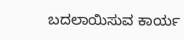ಬದಲಾಯಿಸುವ ಕಾರ್ಯ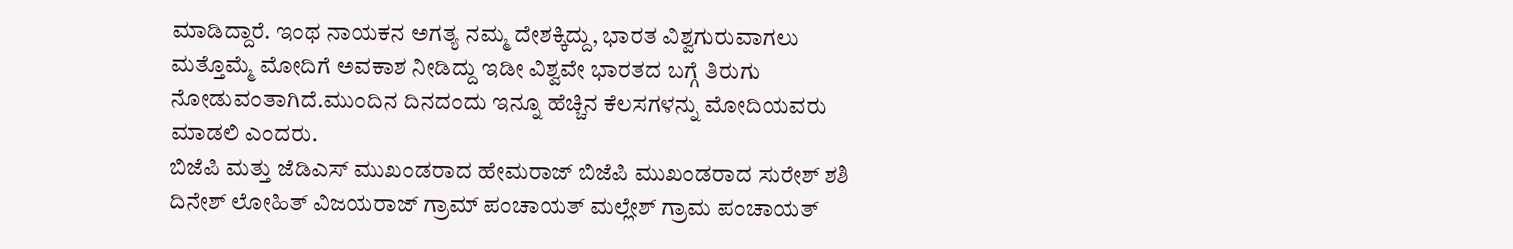ಮಾಡಿದ್ದಾರೆ. ಇಂಥ ನಾಯಕನ ಅಗತ್ಯ ನಮ್ಮ ದೇಶಕ್ಕಿದ್ದು, ಭಾರತ ವಿಶ್ವಗುರುವಾಗಲು ಮತ್ತೊಮ್ಮೆ ಮೋದಿಗೆ ಅವಕಾಶ ನೀಡಿದ್ದು ಇಡೀ ವಿಶ್ವವೇ ಭಾರತದ ಬಗ್ಗೆ ತಿರುಗು ನೋಡುವಂತಾಗಿದೆ.ಮುಂದಿನ ದಿನದಂದು ಇನ್ನೂ ಹೆಚ್ಚಿನ ಕೆಲಸಗಳನ್ನು ಮೋದಿಯವರು ಮಾಡಲಿ ಎಂದರು.
ಬಿಜೆಪಿ ಮತ್ತು ಜೆಡಿಎಸ್ ಮುಖಂಡರಾದ ಹೇಮರಾಜ್ ಬಿಜೆಪಿ ಮುಖಂಡರಾದ ಸುರೇಶ್ ಶಶಿ ದಿನೇಶ್ ಲೋಹಿತ್ ವಿಜಯರಾಜ್ ಗ್ರಾಮ್ ಪಂಚಾಯತ್ ಮಲ್ಲೇಶ್ ಗ್ರಾಮ ಪಂಚಾಯತ್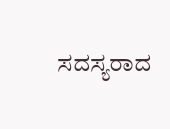ಸದಸ್ಯರಾದ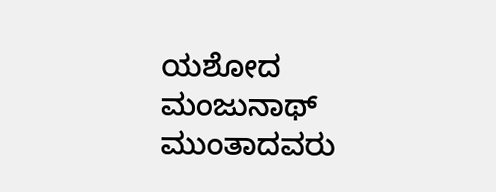ಯಶೋದ ಮಂಜುನಾಥ್ ಮುಂತಾದವರು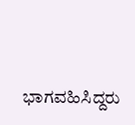ಭಾಗವಹಿಸಿದ್ದರು